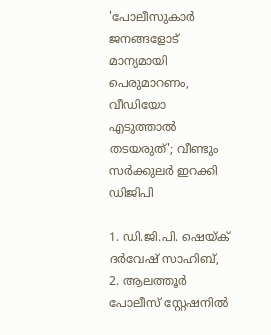'പോലീസുകാർ ജനങ്ങളോട് മാന്യമായി പെരുമാറണം, വീഡിയോ എടുത്താൽ തടയരുത്'; വീണ്ടും സർക്കുലർ ഇറക്കി ഡിജിപി

1. ഡി.ജി.പി. ഷെയ്ക് ദര്‍വേഷ് സാഹിബ്, 2. ആലത്തൂർ പോലീസ് സ്റ്റേഷനിൽ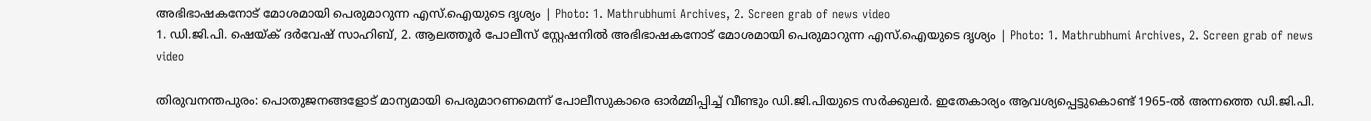അഭിഭാഷകനോട് മോശമായി പെരുമാറുന്ന എസ്.ഐയുടെ ദൃശ്യം | Photo: 1. Mathrubhumi Archives, 2. Screen grab of news video
1. ഡി.ജി.പി. ഷെയ്ക് ദര്‍വേഷ് സാഹിബ്, 2. ആലത്തൂർ പോലീസ് സ്റ്റേഷനിൽ അഭിഭാഷകനോട് മോശമായി പെരുമാറുന്ന എസ്.ഐയുടെ ദൃശ്യം | Photo: 1. Mathrubhumi Archives, 2. Screen grab of news video

തിരുവനന്തപുരം: പൊതുജനങ്ങളോട് മാന്യമായി പെരുമാറണമെന്ന് പോലീസുകാരെ ഓര്‍മ്മിപ്പിച്ച് വീണ്ടും ഡി.ജി.പിയുടെ സര്‍ക്കുലര്‍. ഇതേകാര്യം ആവശ്യപ്പെട്ടുകൊണ്ട് 1965-ല്‍ അന്നത്തെ ഡി.ജി.പി.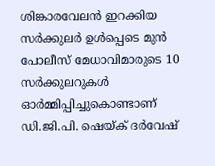ശിങ്കാരവേലന്‍ ഇറക്കിയ സര്‍ക്കുലര്‍ ഉള്‍പ്പെടെ മുന്‍ പോലീസ് മേധാവിമാരുടെ 10 സര്‍ക്കുലറുകള്‍ ഓര്‍മ്മിപ്പിച്ചുകൊണ്ടാണ് ഡി.ജി.പി. ഷെയ്ക് ദര്‍വേഷ്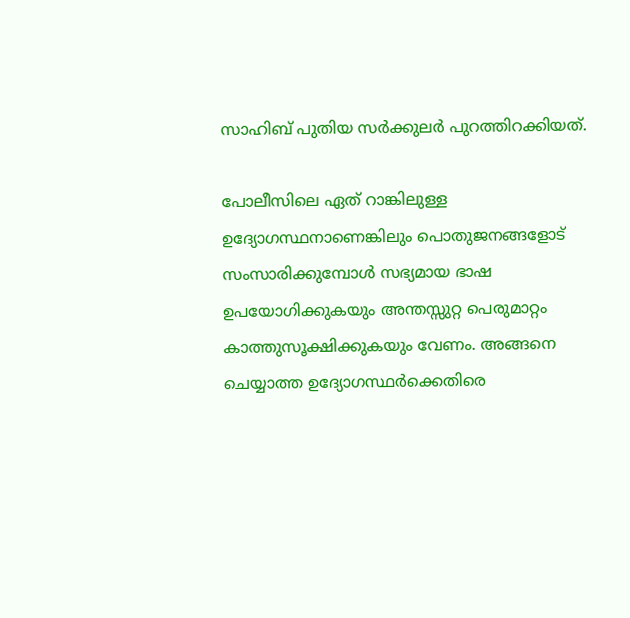സാഹിബ് പുതിയ സര്‍ക്കുലര്‍ പുറത്തിറക്കിയത്.

പോലീസിലെ ഏത് റാങ്കിലുള്ള ഉദ്യോഗസ്ഥനാണെങ്കിലും പൊതുജനങ്ങളോട് സംസാരിക്കുമ്പോള്‍ സഭ്യമായ ഭാഷ ഉപയോഗിക്കുകയും അന്തസ്സുറ്റ പെരുമാറ്റം കാത്തുസൂക്ഷിക്കുകയും വേണം. അങ്ങനെ ചെയ്യാത്ത ഉദ്യോഗസ്ഥര്‍ക്കെതിരെ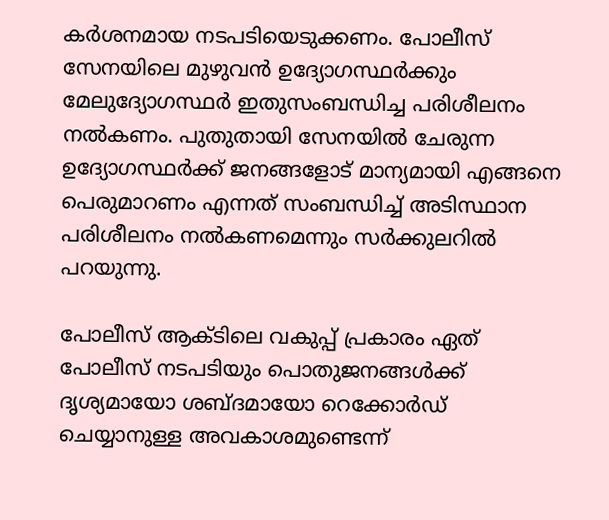കര്‍ശനമായ നടപടിയെടുക്കണം. പോലീസ് സേനയിലെ മുഴുവന്‍ ഉദ്യോഗസ്ഥര്‍ക്കും മേലുദ്യോഗസ്ഥര്‍ ഇതുസംബന്ധിച്ച പരിശീലനം നല്‍കണം. പുതുതായി സേനയില്‍ ചേരുന്ന ഉദ്യോഗസ്ഥര്‍ക്ക് ജനങ്ങളോട് മാന്യമായി എങ്ങനെ പെരുമാറണം എന്നത് സംബന്ധിച്ച് അടിസ്ഥാന പരിശീലനം നല്‍കണമെന്നും സര്‍ക്കുലറില്‍ പറയുന്നു.

പോലീസ് ആക്ടിലെ വകുപ്പ് പ്രകാരം ഏത് പോലീസ് നടപടിയും പൊതുജനങ്ങള്‍ക്ക് ദൃശ്യമായോ ശബ്ദമായോ റെക്കോര്‍ഡ് ചെയ്യാനുള്ള അവകാശമുണ്ടെന്ന്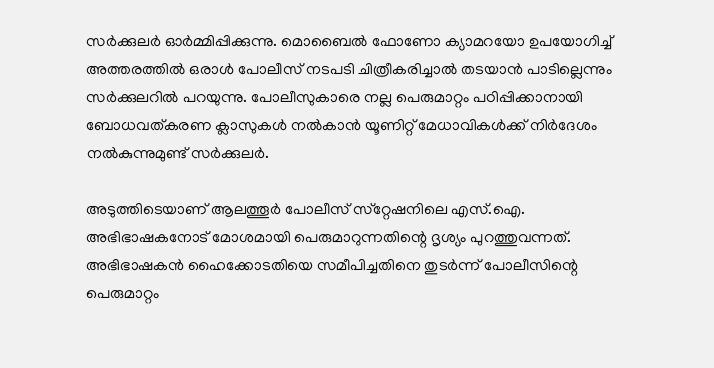സര്‍ക്കുലര്‍ ഓര്‍മ്മിപ്പിക്കുന്നു. മൊബൈല്‍ ഫോണോ ക്യാമറയോ ഉപയോഗിച്ച് അത്തരത്തില്‍ ഒരാള്‍ പോലീസ് നടപടി ചിത്രീകരിച്ചാല്‍ തടയാന്‍ പാടില്ലെന്നും സര്‍ക്കുലറില്‍ പറയുന്നു. പോലീസുകാരെ നല്ല പെരുമാറ്റം പഠിപ്പിക്കാനായി ബോധവത്കരണ ക്ലാസുകള്‍ നല്‍കാന്‍ യൂണിറ്റ് മേധാവികള്‍ക്ക് നിര്‍ദേശം നല്‍കുന്നുമുണ്ട് സര്‍ക്കുലര്‍.

അടുത്തിടെയാണ് ആലത്തൂര്‍ പോലീസ് സ്‌റ്റേഷനിലെ എസ്.ഐ. അഭിഭാഷകനോട് മോശമായി പെരുമാറുന്നതിന്റെ ദൃശ്യം പുറത്തുവന്നത്. അഭിഭാഷകന്‍ ഹൈക്കോടതിയെ സമീപിച്ചതിനെ തുടര്‍ന്ന് പോലീസിന്റെ പെരുമാറ്റം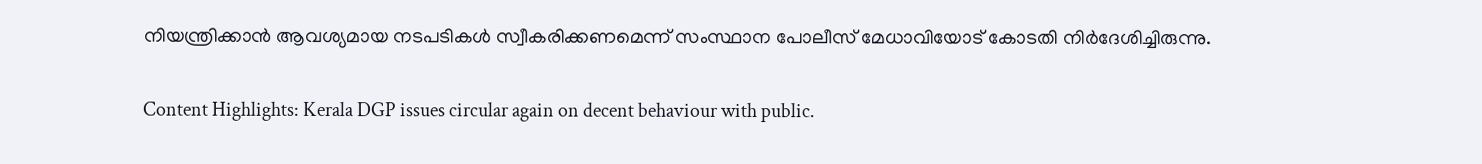നിയന്ത്രിക്കാന്‍ ആവശ്യമായ നടപടികള്‍ സ്വീകരിക്കണമെന്ന് സംസ്ഥാന പോലീസ് മേധാവിയോട് കോടതി നിര്‍ദേശിച്ചിരുന്നു.

Content Highlights: Kerala DGP issues circular again on decent behaviour with public.